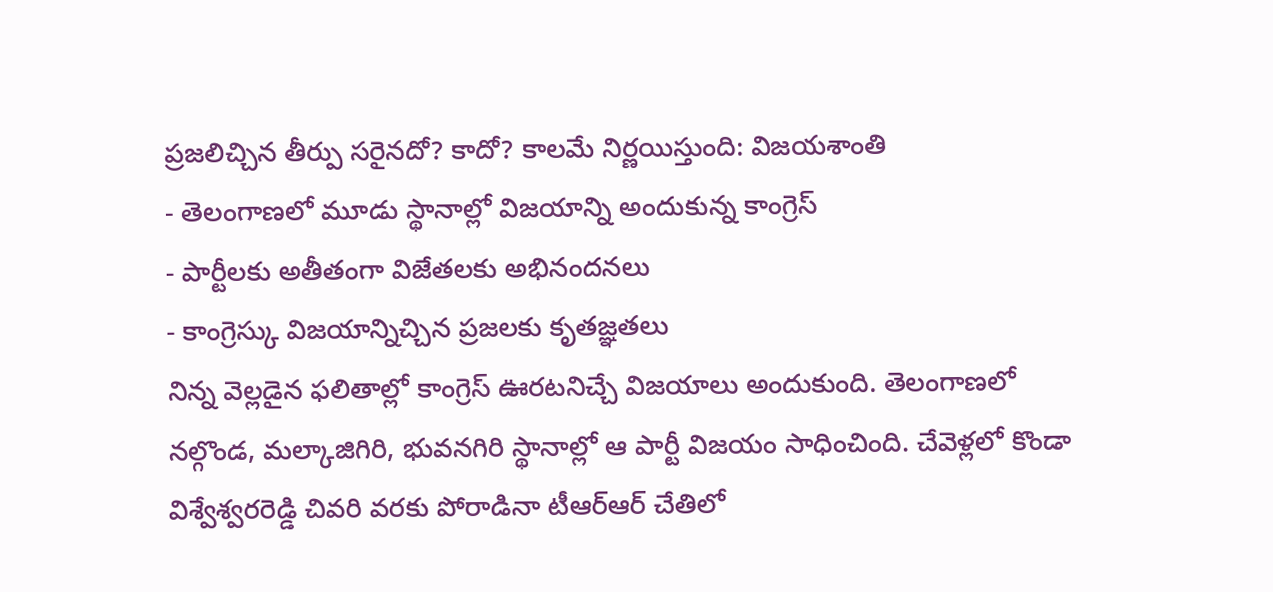ప్రజలిచ్చిన తీర్పు సరైనదో? కాదో? కాలమే నిర్ణయిస్తుంది: విజయశాంతి
- తెలంగాణలో మూడు స్థానాల్లో విజయాన్ని అందుకున్న కాంగ్రెస్
- పార్టీలకు అతీతంగా విజేతలకు అభినందనలు
- కాంగ్రెస్కు విజయాన్నిచ్చిన ప్రజలకు కృతజ్ఞతలు
నిన్న వెల్లడైన ఫలితాల్లో కాంగ్రెస్ ఊరటనిచ్చే విజయాలు అందుకుంది. తెలంగాణలో నల్గొండ, మల్కాజిగిరి, భువనగిరి స్థానాల్లో ఆ పార్టీ విజయం సాధించింది. చేవెళ్లలో కొండా విశ్వేశ్వరరెడ్డి చివరి వరకు పోరాడినా టీఆర్ఆర్ చేతిలో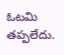ఓటమి తప్పలేదు.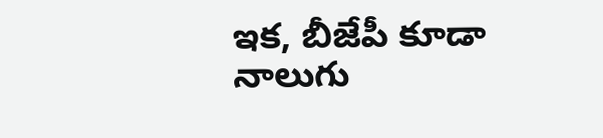ఇక, బీజేపీ కూడా నాలుగు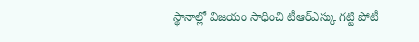స్థానాల్లో విజయం సాధించి టీఆర్ఎస్కు గట్టి పోటీ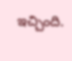ఇచ్చింది.